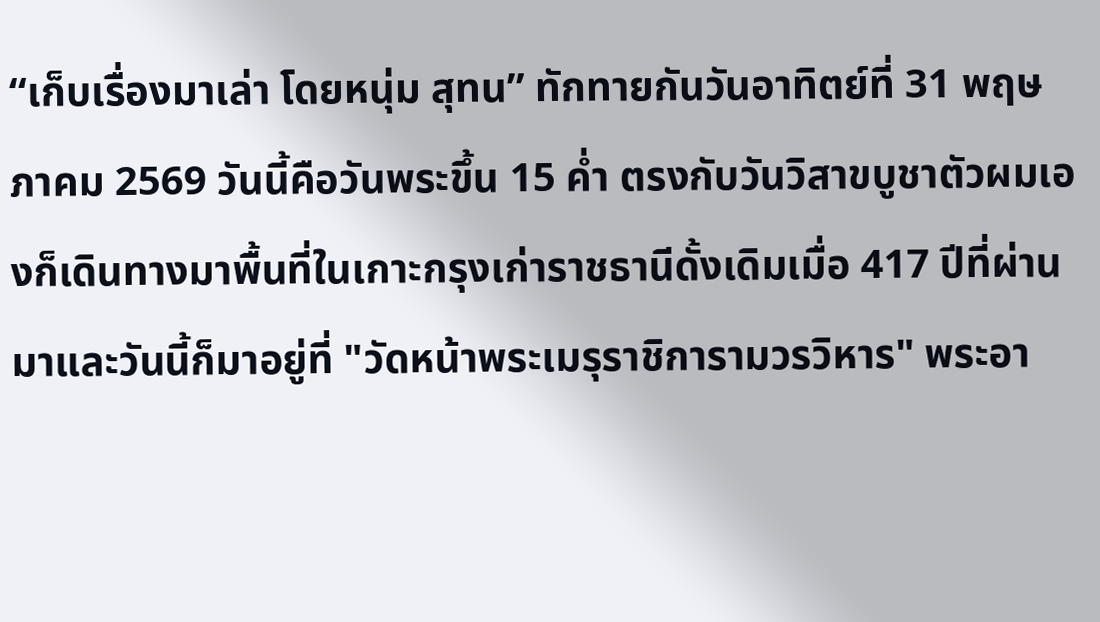“เก็บเรื่องมาเล่า โดยหนุ่ม สุทน” ทักทายกันวันอาทิตย์ที่ 31 พฤษภาคม 2569 วันนี้คือวันพระขึ้น 15 ค่ำ ตรงกับวันวิสาขบูชาตัวผมเองก็เดินทางมาพื้นที่ในเกาะกรุงเก่าราชธานีดั้งเดิมเมื่อ 417 ปีที่ผ่านมาและวันนี้ก็มาอยู่ที่ "วัดหน้าพระเมรุราชิการามวรวิหาร" พระอา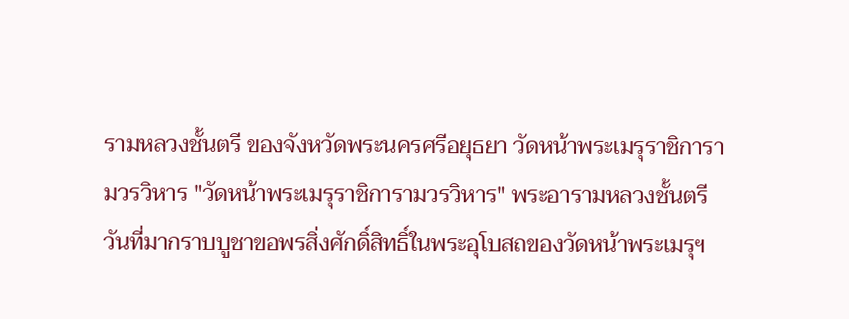รามหลวงชั้นตรี ของจังหวัดพระนครศรีอยุธยา วัดหน้าพระเมรุราชิการามวรวิหาร "วัดหน้าพระเมรุราชิการามวรวิหาร" พระอารามหลวงชั้นตรี วันที่มากราบบูชาขอพรสิ่งศักดิ์สิทธิ์ในพระอุโบสถของวัดหน้าพระเมรุฯ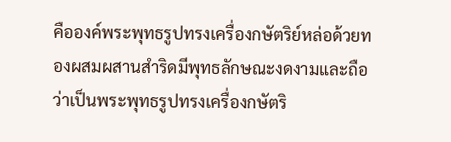คือองค์พระพุทธรูปทรงเครื่องกษัตริย์หล่อด้วยทองผสมผสานสำริดมีพุทธลักษณะงดงามและถือว่าเป็นพระพุทธรูปทรงเครื่องกษัตริ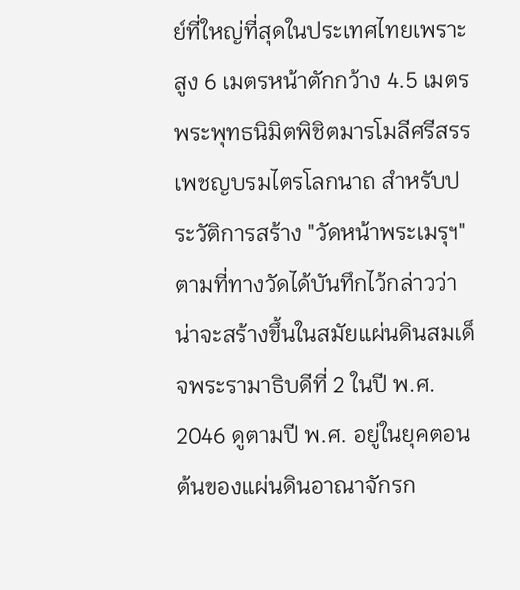ย์ที่ใหญ่ที่สุดในประเทศไทยเพราะสูง 6 เมตรหน้าตักกว้าง 4.5 เมตร พระพุทธนิมิตพิชิตมารโมลีศรีสรรเพชญบรมไตรโลกนาถ สำหรับประวัติการสร้าง "วัดหน้าพระเมรุฯ" ตามที่ทางวัดได้บันทึกไว้กล่าวว่าน่าจะสร้างขึ้นในสมัยแผ่นดินสมเด็จพระรามาธิบดีที่ 2 ในปี พ.ศ. 2046 ดูตามปี พ.ศ. อยู่ในยุคตอนต้นของแผ่นดินอาณาจักรก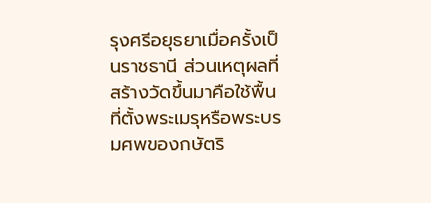รุงศรีอยุธยาเมื่อครั้งเป็นราชธานี ส่วนเหตุผลที่สร้างวัดขึ้นมาคือใช้พื้นที่ตั้งพระเมรุหรือพระบรมศพของกษัตริ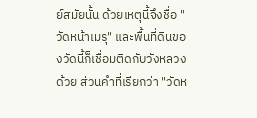ย์สมัยนั้น ด้วยเหตุนี้จึงชื่อ "วัดหน้าเมรุ" และพื้นที่ดินของวัดนี้ก็เชื่อมติดกับวังหลวงด้วย ส่วนคำที่เรียกว่า "วัดห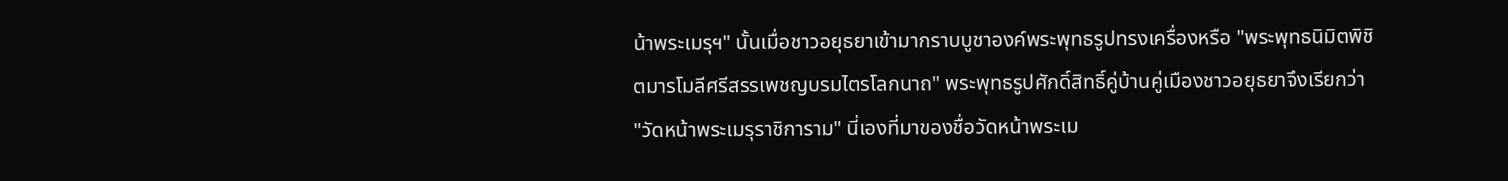น้าพระเมรุฯ" นั้นเมื่อชาวอยุธยาเข้ามากราบบูชาองค์พระพุทธรูปทรงเครื่องหรือ "พระพุทธนิมิตพิชิตมารโมลีศรีสรรเพชญบรมไตรโลกนาถ" พระพุทธรูปศักดิ์สิทธิ์คู่บ้านคู่เมืองชาวอยุธยาจึงเรียกว่า "วัดหน้าพระเมรุราชิการาม" นี่เองที่มาของชื่อวัดหน้าพระเม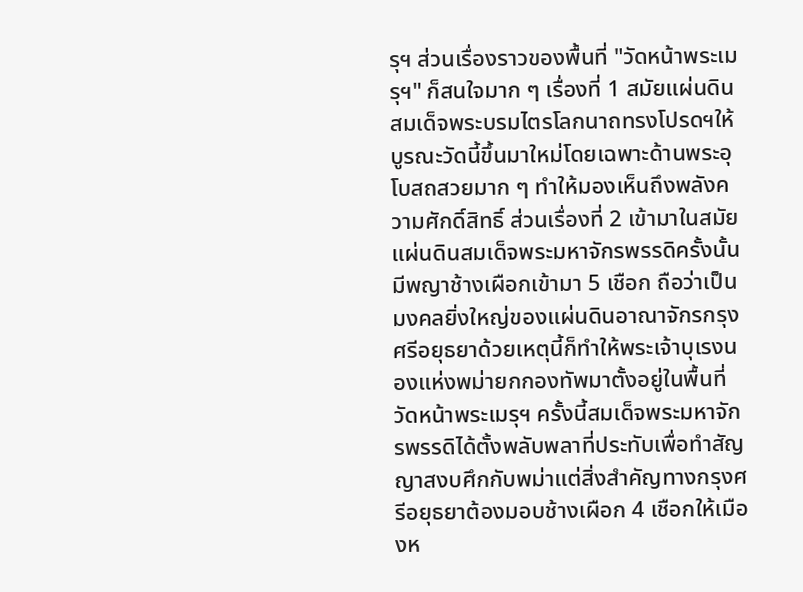รุฯ ส่วนเรื่องราวของพื้นที่ "วัดหน้าพระเมรุฯ" ก็สนใจมาก ๆ เรื่องที่ 1 สมัยแผ่นดินสมเด็จพระบรมไตรโลกนาถทรงโปรดฯให้บูรณะวัดนี้ขึ้นมาใหม่โดยเฉพาะด้านพระอุโบสถสวยมาก ๆ ทำให้มองเห็นถึงพลังความศักดิ์สิทธิ์ ส่วนเรื่องที่ 2 เข้ามาในสมัยแผ่นดินสมเด็จพระมหาจักรพรรดิครั้งนั้นมีพญาช้างเผือกเข้ามา 5 เชือก ถือว่าเป็นมงคลยิ่งใหญ่ของแผ่นดินอาณาจักรกรุงศรีอยุธยาด้วยเหตุนี้ก็ทำให้พระเจ้าบุเรงนองแห่งพม่ายกกองทัพมาตั้งอยู่ในพื้นที่วัดหน้าพระเมรุฯ ครั้งนี้สมเด็จพระมหาจักรพรรดิได้ตั้งพลับพลาที่ประทับเพื่อทำสัญญาสงบศึกกับพม่าแต่สิ่งสำคัญทางกรุงศรีอยุธยาต้องมอบช้างเผือก 4 เชือกให้เมืองห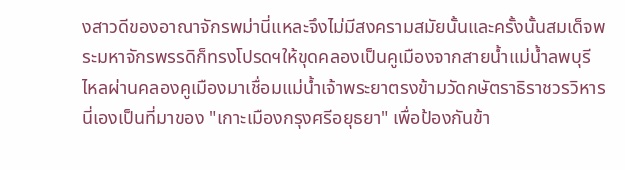งสาวดีของอาณาจักรพม่านี่แหละจึงไม่มีสงครามสมัยนั้นและครั้งนั้นสมเด็จพระมหาจักรพรรดิก็ทรงโปรดฯให้ขุดคลองเป็นคูเมืองจากสายน้ำแม่น้ำลพบุรีไหลผ่านคลองคูเมืองมาเชื่อมแม่น้ำเจ้าพระยาตรงข้ามวัดกษัตราธิราชวรวิหารนี่เองเป็นที่มาของ "เกาะเมืองกรุงศรีอยุธยา" เพื่อป้องกันข้า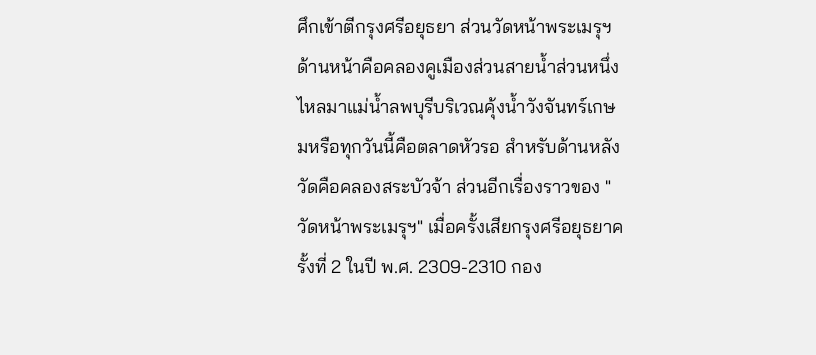ศึกเข้าตีกรุงศรีอยุธยา ส่วนวัดหน้าพระเมรุฯด้านหน้าคือคลองคูเมืองส่วนสายน้ำส่วนหนึ่งไหลมาแม่น้ำลพบุรีบริเวณคุ้งน้ำวังจันทร์เกษมหรือทุกวันนี้คือตลาดหัวรอ สำหรับด้านหลังวัดคือคลองสระบัวจ้า ส่วนอีกเรื่องราวของ "วัดหน้าพระเมรุฯ" เมื่อครั้งเสียกรุงศรีอยุธยาครั้งที่ 2 ในปี พ.ศ. 2309-2310 กอง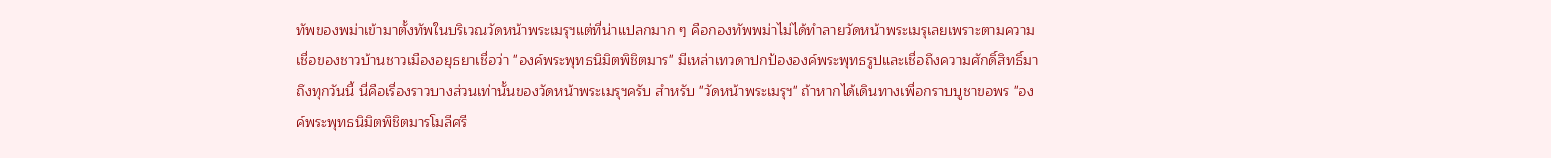ทัพของพม่าเข้ามาตั้งทัพในบริเวณวัดหน้าพระเมรุฯแต่ที่น่าแปลกมาก ๆ คือกองทัพพม่าไม่ได้ทำลายวัดหน้าพระเมรุเลยเพราะตามความเชื่อของชาวบ้านชาวเมืองอยุธยาเชื่อว่า "องค์พระพุทธนิมิตพิชิตมาร" มีเหล่าเทวดาปกป้ององค์พระพุทธรูปและเชื่อถึงความศักดิ์สิทธิ์มาถึงทุกวันนี้ นี่คือเรื่องราวบางส่วนเท่านั้นของวัดหน้าพระเมรุฯครับ สำหรับ "วัดหน้าพระเมรุฯ" ถ้าหากได้เดินทางเพื่อกราบบูชาขอพร "องค์พระพุทธนิมิตพิชิตมารโมลีศรี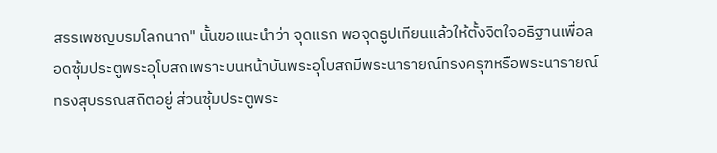สรรเพชญบรมโลกนาถ" นั้นขอแนะนำว่า จุดแรก พอจุดธูปเทียนแล้วให้ตั้งจิตใจอธิฐานเพื่อลอดซุ้มประตูพระอุโบสถเพราะบนหน้าบันพระอุโบสถมีพระนารายณ์ทรงครุฑหรือพระนารายณ์ทรงสุบรรณสถิตอยู่ ส่วนซุ้มประตูพระ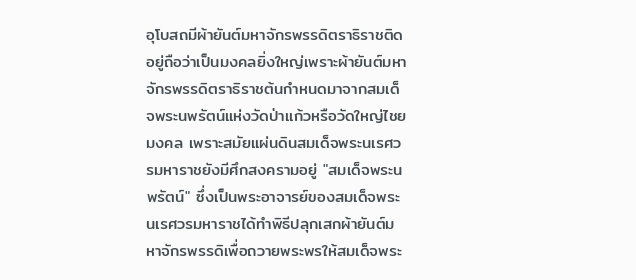อุโบสถมีผ้ายันต์มหาจักรพรรดิตราธิราชติดอยู่ถือว่าเป็นมงคลยิ่งใหญ่เพราะผ้ายันต์มหาจักรพรรดิตราธิราชต้นกำหนดมาจากสมเด็จพระนพรัตน์แห่งวัดป่าแก้วหรือวัดใหญ่ไชยมงคล เพราะสมัยแผ่นดินสมเด็จพระนเรศวรมหาราชยังมีศึกสงครามอยู่ "สมเด็จพระนพรัตน์" ซึ่งเป็นพระอาจารย์ของสมเด็จพระนเรศวรมหาราชได้ทำพิธีปลุกเสกผ้ายันต์มหาจักรพรรดิเพื่อถวายพระพรให้สมเด็จพระ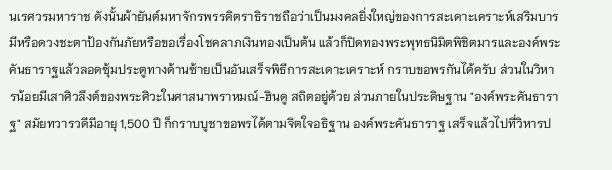นเรศวรมหาราช ดังนั้นผ้ายันต์มหาจักรพรรดิตราธิราชถือว่าเป็นมงคลยิ่งใหญ่ของการสะเดาะเคราะห์เสริมบารมีหรือดวงชะตาป้องกันภัยหรือขอเรื่องโชคลาภเงินทองเป็นต้น แล้วก็ปิดทองพระพุทธนิมิตพิชิตมารและองค์พระคันธาราฐแล้วลอดซุ้มประตูทางด้านซ้ายเป็นอันเสร็จพิธีการสะเดาะเคราะห์ กราบขอพรกันได้ครับ ส่วนในวิหารน้อยมีเสาศิวลึงต์ของพระศิวะในศาสนาพราหมณ์-ฮินดู สถิตอยู่ด้วย ส่วนภายในประดิษฐาน "องค์พระคันธาราฐ" สมัยทวารวดีมีอายุ 1,500 ปี ก็กราบบูชาขอพรได้ตามจิตใจอธิฐาน องค์พระคันธาราฐ เสร็จแล้วไปที่วิหารป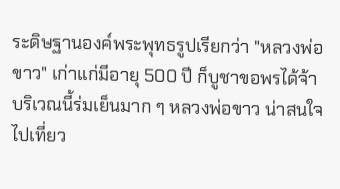ระดิษฐานองค์พระพุทธรูปเรียกว่า "หลวงพ่อขาว" เก่าแก่มีอายุ 500 ปี ก็บูชาขอพรได้จ้าบริเวณนี้ร่มเย็นมาก ๆ หลวงพ่อขาว น่าสนใจไปเที่ยว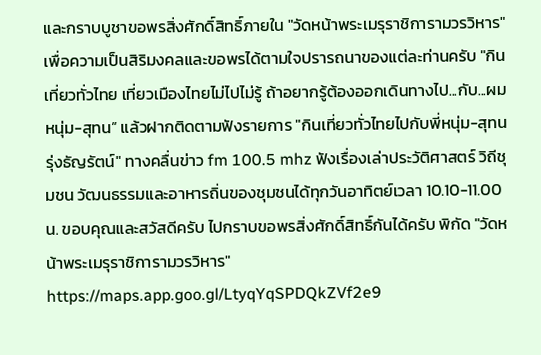และกราบบูชาขอพรสิ่งศักดิ์สิทธิ์ภายใน "วัดหน้าพระเมรุราชิการามวรวิหาร" เพื่อความเป็นสิริมงคลและขอพรได้ตามใจปรารถนาของแต่ละท่านครับ "กินเที่ยวทั่วไทย เที่ยวเมืองไทยไม่ไปไม่รู้ ถ้าอยากรู้ต้องออกเดินทางไป...กับ...ผมหนุ่ม-สุทน” แล้วฝากติดตามฟังรายการ "กินเที่ยวทั่วไทยไปกับพี่หนุ่ม-สุทน รุ่งธัญรัตน์" ทางคลื่นข่าว fm 100.5 mhz ฟังเรื่องเล่าประวัติศาสตร์ วิถีชุมชน วัฒนธรรมและอาหารถิ่นของชุมชนได้ทุกวันอาทิตย์เวลา 10.10-11.00 น. ขอบคุณและสวัสดีครับ ไปกราบขอพรสิ่งศักดิ์สิทธิ์กันได้ครับ พิกัด "วัดหน้าพระเมรุราชิการามวรวิหาร" https://maps.app.goo.gl/LtyqYqSPDQkZVf2e9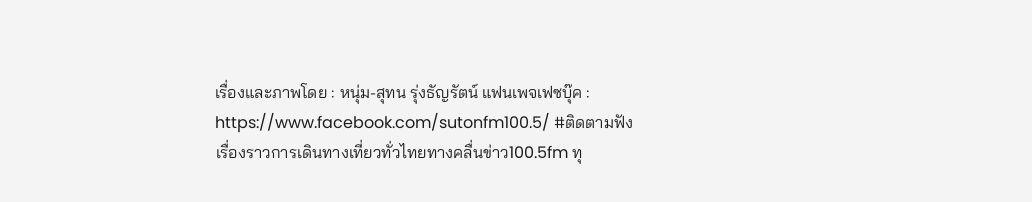เรื่องและภาพโดย : หนุ่ม-สุทน รุ่งธัญรัตน์ แฟนเพจเฟซบุ๊ค : https://www.facebook.com/sutonfm100.5/ #ติดตามฟังเรื่องราวการเดินทางเที่ยวทั่วไทยทางคลื่นข่าว100.5fm ทุ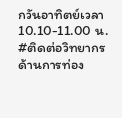กวันอาทิตย์เวลา 10.10-11.00 น. #ติดต่อวิทยากรด้านการท่อง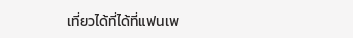เที่ยวได้ที่ได้ที่แฟนเพ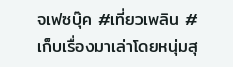จเฟซบุ๊ค #เที่ยวเพลิน #เก็บเรื่องมาเล่าโดยหนุ่มสุ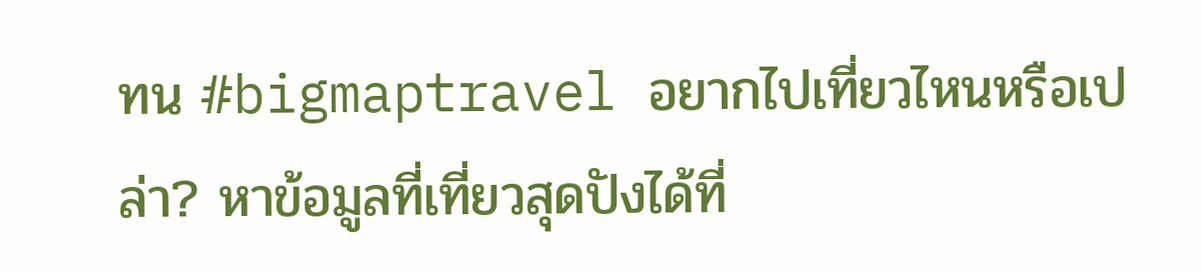ทน #bigmaptravel อยากไปเที่ยวไหนหรือเปล่า? หาข้อมูลที่เที่ยวสุดปังได้ที่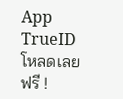App TrueID โหลดเลย ฟรี !